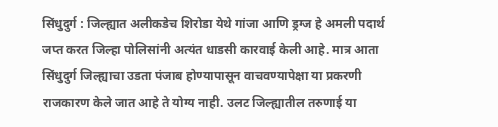सिंधुदुर्ग : जिल्ह्यात अलीकडेच शिरोडा येथे गांजा आणि ड्रग्ज हे अमली पदार्थ जप्त करत जिल्हा पोलिसांनी अत्यंत धाडसी कारवाई केली आहे. मात्र आता सिंधुदुर्ग जिल्ह्याचा उडता पंजाब होण्यापासून वाचवण्यापेक्षा या प्रकरणी राजकारण केले जात आहे ते योग्य नाही. उलट जिल्ह्यातील तरुणाई या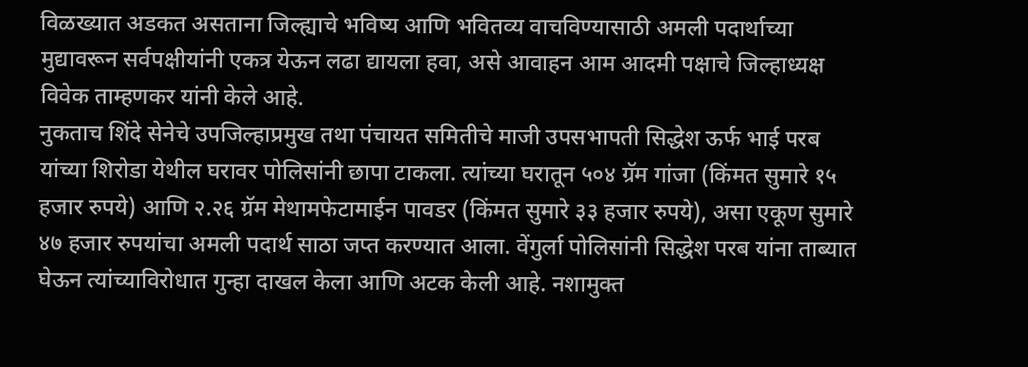विळख्यात अडकत असताना जिल्ह्याचे भविष्य आणि भवितव्य वाचविण्यासाठी अमली पदार्थाच्या मुद्यावरून सर्वपक्षीयांनी एकत्र येऊन लढा द्यायला हवा, असे आवाहन आम आदमी पक्षाचे जिल्हाध्यक्ष विवेक ताम्हणकर यांनी केले आहे.
नुकताच शिंदे सेनेचे उपजिल्हाप्रमुख तथा पंचायत समितीचे माजी उपसभापती सिद्धेश ऊर्फ भाई परब यांच्या शिरोडा येथील घरावर पोलिसांनी छापा टाकला. त्यांच्या घरातून ५०४ ग्रॅम गांजा (किंमत सुमारे १५ हजार रुपये) आणि २.२६ ग्रॅम मेथामफेटामाईन पावडर (किंमत सुमारे ३३ हजार रुपये), असा एकूण सुमारे ४७ हजार रुपयांचा अमली पदार्थ साठा जप्त करण्यात आला. वेंगुर्ला पोलिसांनी सिद्धेश परब यांना ताब्यात घेऊन त्यांच्याविरोधात गुन्हा दाखल केला आणि अटक केली आहे. नशामुक्त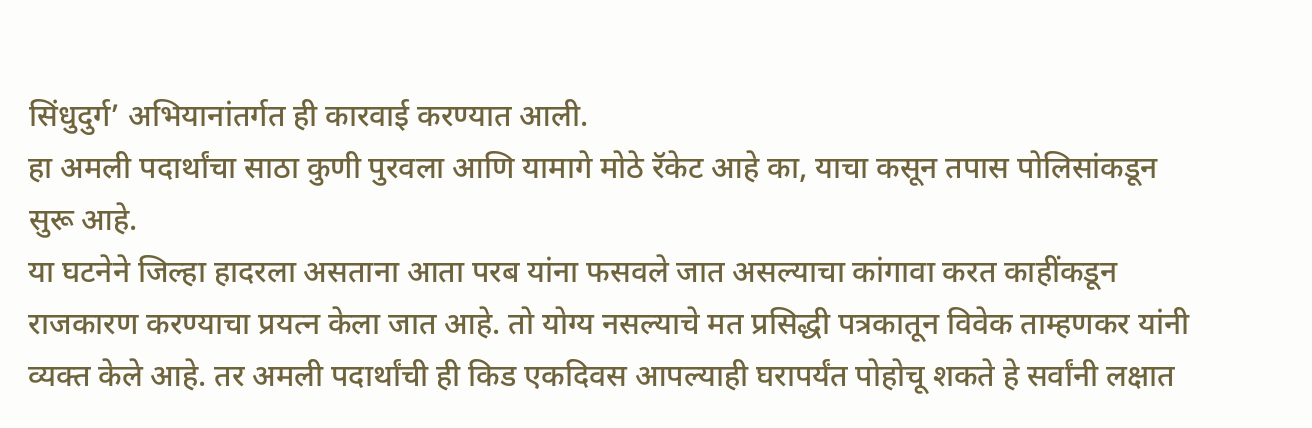सिंधुदुर्ग’ अभियानांतर्गत ही कारवाई करण्यात आली.
हा अमली पदार्थांचा साठा कुणी पुरवला आणि यामागे मोठे रॅकेट आहे का, याचा कसून तपास पोलिसांकडून सुरू आहे.
या घटनेने जिल्हा हादरला असताना आता परब यांना फसवले जात असल्याचा कांगावा करत काहींकडून राजकारण करण्याचा प्रयत्न केला जात आहे. तो योग्य नसल्याचे मत प्रसिद्धी पत्रकातून विवेक ताम्हणकर यांनी व्यक्त केले आहे. तर अमली पदार्थांची ही किड एकदिवस आपल्याही घरापर्यंत पोहोचू शकते हे सर्वांनी लक्षात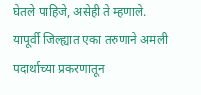घेतले पाहिजे, असेही ते म्हणाले.
यापूर्वी जिल्ह्यात एका तरुणाने अमली पदार्थाच्या प्रकरणातून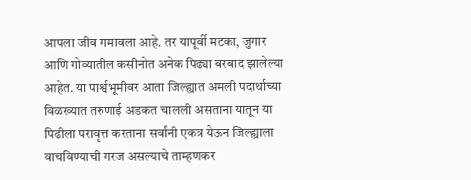आपला जीव गमावला आहे. तर यापूर्वी मटका, जुगार आणि गोव्यातील कसीनोत अनेक पिढ्या बरबाद झालेल्या आहेत. या पार्श्वभूमीवर आता जिल्ह्यात अमली पदार्थाच्या विळख्यात तरुणाई अडकत चालली असताना यातून या पिढीला परावृत्त करताना सर्वांनी एकत्र येऊन जिल्ह्याला वाचविण्याची गरज असल्याचे ताम्हणकर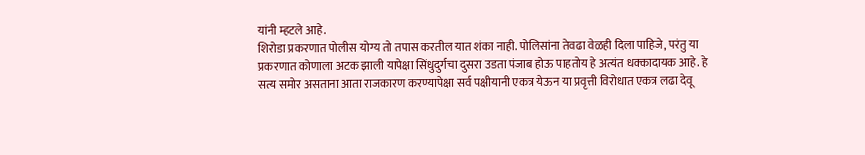यांनी म्हटले आहे.
शिरोडा प्रकरणात पोलीस योग्य तो तपास करतील यात शंका नाही. पोलिसांना तेवढा वेळही दिला पाहिजे, परंतु या प्रकरणात कोणाला अटक झाली यापेक्षा सिंधुदुर्गचा दुसरा उडता पंजाब होऊ पाहतोय हे अत्यंत धक्कादायक आहे. हे सत्य समोर असताना आता राजकारण करण्यापेक्षा सर्व पक्षीयानी एकत्र येऊन या प्रवृत्ती विरोधात एकत्र लढा देवू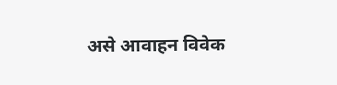असे आवाहन विवेक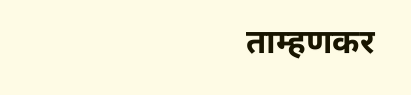ताम्हणकर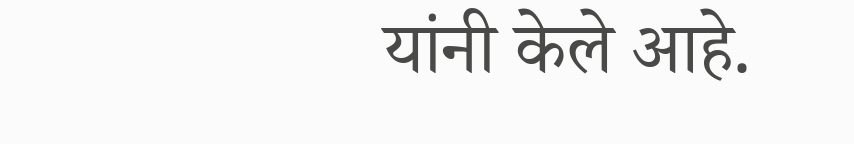यांनी केले आहे.